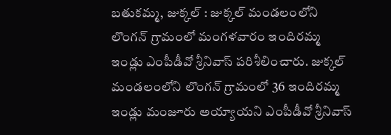బతుకమ్మ, జుక్కల్ : జుక్కల్ మండలంలోని లొంగన్ గ్రామంలో మంగళవారం ఇందిరమ్మ ఇండ్లు ఎంపీడీవో శ్రీనివాస్ పరిశీలించారు. జుక్కల్ మండలంలోని లొంగన్ గ్రామంలో 36 ఇందిరమ్మ ఇండ్లు మంజూరు అయ్యాయని ఎంపీడీవో శ్రీనివాస్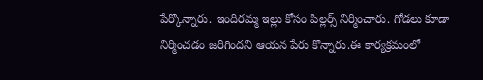పేర్కొన్నారు. ఇందిరమ్మ ఇల్లు కోసం పిల్లర్స్ నిర్మించారు. గోడలు కూడా నిర్మించడం జరిగిందని ఆయన పేరు కొన్నారు.ఈ కార్యక్రమంలో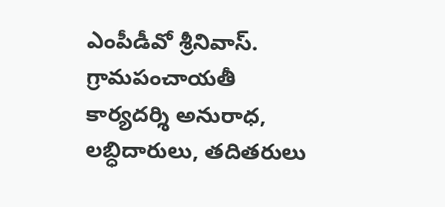ఎంపీడీవో శ్రీనివాస్. గ్రామపంచాయతీ కార్యదర్శి అనురాధ, లబ్ధిదారులు, తదితరులు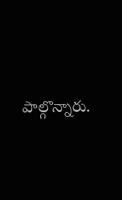పాల్గొన్నారు.